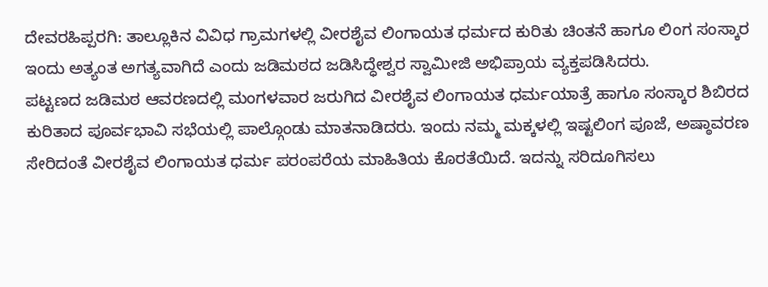ದೇವರಹಿಪ್ಪರಗಿ: ತಾಲ್ಲೂಕಿನ ವಿವಿಧ ಗ್ರಾಮಗಳಲ್ಲಿ ವೀರಶೈವ ಲಿಂಗಾಯತ ಧರ್ಮದ ಕುರಿತು ಚಿಂತನೆ ಹಾಗೂ ಲಿಂಗ ಸಂಸ್ಕಾರ ಇಂದು ಅತ್ಯಂತ ಅಗತ್ಯವಾಗಿದೆ ಎಂದು ಜಡಿಮಠದ ಜಡಿಸಿದ್ಧೇಶ್ವರ ಸ್ವಾಮೀಜಿ ಅಭಿಪ್ರಾಯ ವ್ಯಕ್ತಪಡಿಸಿದರು.
ಪಟ್ಟಣದ ಜಡಿಮಠ ಆವರಣದಲ್ಲಿ ಮಂಗಳವಾರ ಜರುಗಿದ ವೀರಶೈವ ಲಿಂಗಾಯತ ಧರ್ಮಯಾತ್ರೆ ಹಾಗೂ ಸಂಸ್ಕಾರ ಶಿಬಿರದ ಕುರಿತಾದ ಪೂರ್ವಭಾವಿ ಸಭೆಯಲ್ಲಿ ಪಾಲ್ಗೊಂಡು ಮಾತನಾಡಿದರು. ಇಂದು ನಮ್ಮ ಮಕ್ಕಳಲ್ಲಿ ಇಷ್ಟಲಿಂಗ ಪೂಜೆ, ಅಷ್ಠಾವರಣ ಸೇರಿದಂತೆ ವೀರಶೈವ ಲಿಂಗಾಯತ ಧರ್ಮ ಪರಂಪರೆಯ ಮಾಹಿತಿಯ ಕೊರತೆಯಿದೆ. ಇದನ್ನು ಸರಿದೂಗಿಸಲು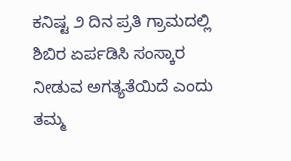ಕನಿಷ್ಟ ೨ ದಿನ ಪ್ರತಿ ಗ್ರಾಮದಲ್ಲಿ ಶಿಬಿರ ಏರ್ಪಡಿಸಿ ಸಂಸ್ಕಾರ ನೀಡುವ ಅಗತ್ಯತೆಯಿದೆ ಎಂದು ತಮ್ಮ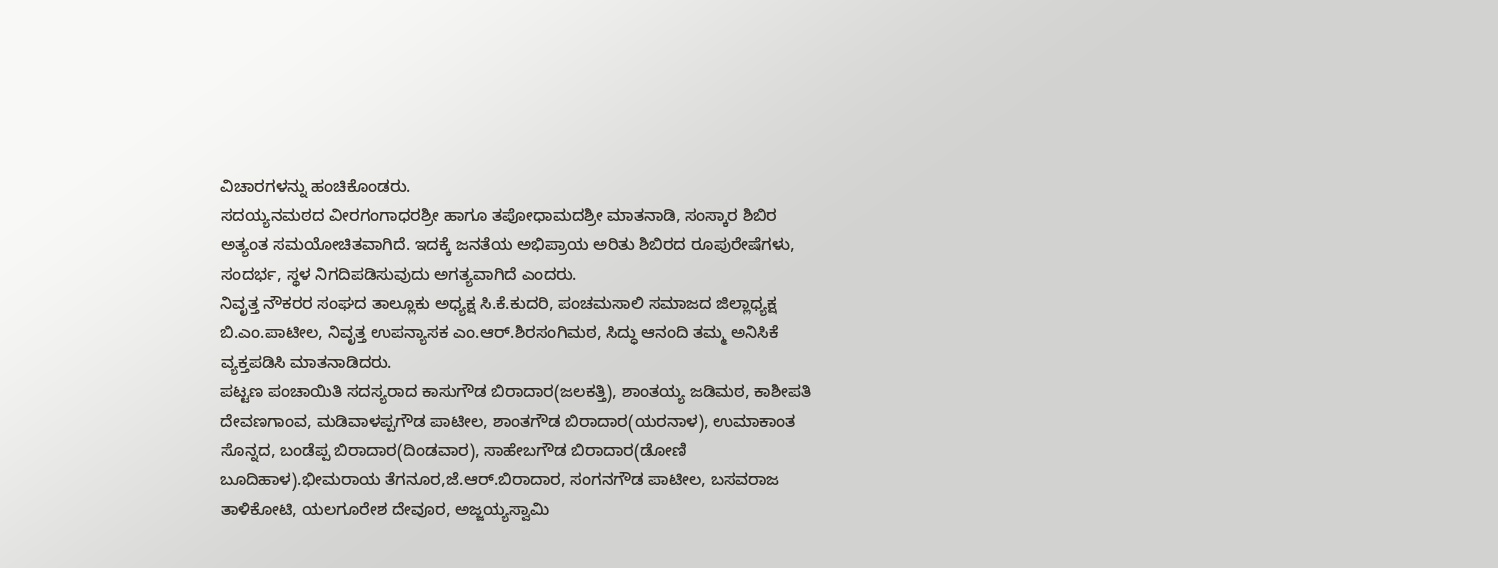ವಿಚಾರಗಳನ್ನು ಹಂಚಿಕೊಂಡರು.
ಸದಯ್ಯನಮಠದ ವೀರಗಂಗಾಧರಶ್ರೀ ಹಾಗೂ ತಪೋಧಾಮದಶ್ರೀ ಮಾತನಾಡಿ, ಸಂಸ್ಕಾರ ಶಿಬಿರ ಅತ್ಯಂತ ಸಮಯೋಚಿತವಾಗಿದೆ. ಇದಕ್ಕೆ ಜನತೆಯ ಅಭಿಪ್ರಾಯ ಅರಿತು ಶಿಬಿರದ ರೂಪುರೇಷೆಗಳು, ಸಂದರ್ಭ, ಸ್ಥಳ ನಿಗದಿಪಡಿಸುವುದು ಅಗತ್ಯವಾಗಿದೆ ಎಂದರು.
ನಿವೃತ್ತ ನೌಕರರ ಸಂಘದ ತಾಲ್ಲೂಕು ಅಧ್ಯಕ್ಷ ಸಿ.ಕೆ.ಕುದರಿ, ಪಂಚಮಸಾಲಿ ಸಮಾಜದ ಜಿಲ್ಲಾಧ್ಯಕ್ಷ ಬಿ.ಎಂ.ಪಾಟೀಲ, ನಿವೃತ್ತ ಉಪನ್ಯಾಸಕ ಎಂ.ಆರ್.ಶಿರಸಂಗಿಮಠ, ಸಿದ್ಧು ಆನಂದಿ ತಮ್ಮ ಅನಿಸಿಕೆ ವ್ಯಕ್ತಪಡಿಸಿ ಮಾತನಾಡಿದರು.
ಪಟ್ಟಣ ಪಂಚಾಯಿತಿ ಸದಸ್ಯರಾದ ಕಾಸುಗೌಡ ಬಿರಾದಾರ(ಜಲಕತ್ತಿ), ಶಾಂತಯ್ಯ ಜಡಿಮಠ, ಕಾಶೀಪತಿ ದೇವಣಗಾಂವ, ಮಡಿವಾಳಪ್ಪಗೌಡ ಪಾಟೀಲ, ಶಾಂತಗೌಡ ಬಿರಾದಾರ(ಯರನಾಳ), ಉಮಾಕಾಂತ ಸೊನ್ನದ, ಬಂಡೆಪ್ಪ ಬಿರಾದಾರ(ದಿಂಡವಾರ), ಸಾಹೇಬಗೌಡ ಬಿರಾದಾರ(ಡೋಣಿ ಬೂದಿಹಾಳ).ಭೀಮರಾಯ ತೆಗನೂರ,ಜೆ.ಆರ್.ಬಿರಾದಾರ, ಸಂಗನಗೌಡ ಪಾಟೀಲ, ಬಸವರಾಜ ತಾಳಿಕೋಟಿ, ಯಲಗೂರೇಶ ದೇವೂರ, ಅಜ್ಜಯ್ಯಸ್ವಾಮಿ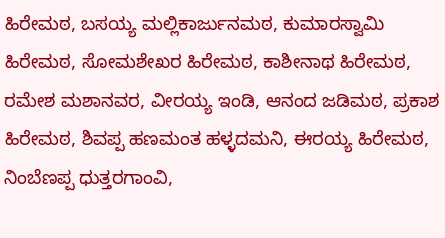ಹಿರೇಮಠ, ಬಸಯ್ಯ ಮಲ್ಲಿಕಾರ್ಜುನಮಠ, ಕುಮಾರಸ್ವಾಮಿ ಹಿರೇಮಠ, ಸೋಮಶೇಖರ ಹಿರೇಮಠ, ಕಾಶೀನಾಥ ಹಿರೇಮಠ, ರಮೇಶ ಮಶಾನವರ, ವೀರಯ್ಯ ಇಂಡಿ, ಆನಂದ ಜಡಿಮಠ, ಪ್ರಕಾಶ ಹಿರೇಮಠ, ಶಿವಪ್ಪ ಹಣಮಂತ ಹಳ್ಳದಮನಿ, ಈರಯ್ಯ ಹಿರೇಮಠ, ನಿಂಬೆಣಪ್ಪ ಧುತ್ತರಗಾಂವಿ,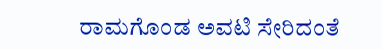ರಾಮಗೊಂಡ ಅವಟಿ ಸೇರಿದಂತೆ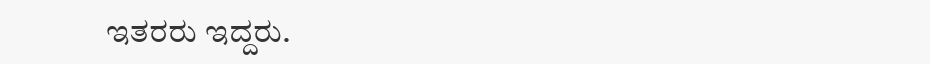ಇತರರು ಇದ್ದರು.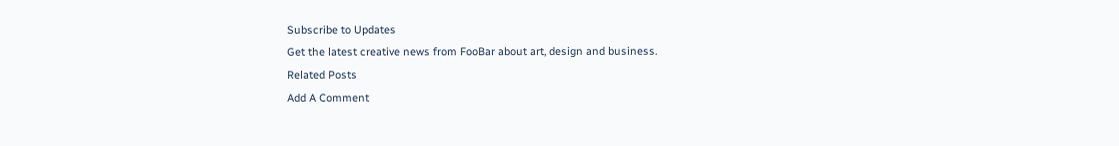Subscribe to Updates
Get the latest creative news from FooBar about art, design and business.
Related Posts
Add A Comment